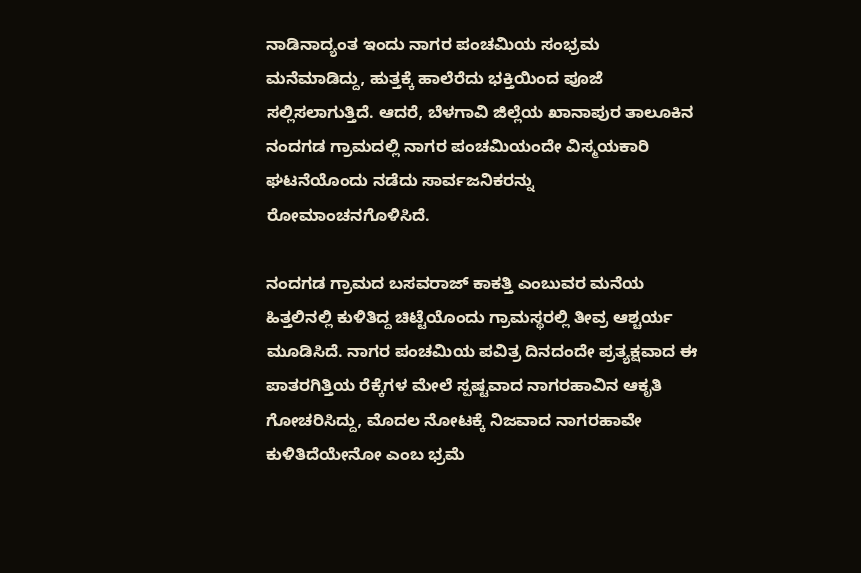ನಾಡಿನಾದ್ಯಂತ ಇಂದು ನಾಗರ ಪಂಚಮಿಯ ಸಂಭ್ರಮ ಮನೆಮಾಡಿದ್ದು, ಹುತ್ತಕ್ಕೆ ಹಾಲೆರೆದು ಭಕ್ತಿಯಿಂದ ಪೂಜೆ ಸಲ್ಲಿಸಲಾಗುತ್ತಿದೆ. ಆದರೆ, ಬೆಳಗಾವಿ ಜಿಲ್ಲೆಯ ಖಾನಾಪುರ ತಾಲೂಕಿನ ನಂದಗಡ ಗ್ರಾಮದಲ್ಲಿ ನಾಗರ ಪಂಚಮಿಯಂದೇ ವಿಸ್ಮಯಕಾರಿ ಘಟನೆಯೊಂದು ನಡೆದು ಸಾರ್ವಜನಿಕರನ್ನು ರೋಮಾಂಚನಗೊಳಿಸಿದೆ.

ನಂದಗಡ ಗ್ರಾಮದ ಬಸವರಾಜ್ ಕಾಕತ್ತಿ ಎಂಬುವರ ಮನೆಯ ಹಿತ್ತಲಿನಲ್ಲಿ ಕುಳಿತಿದ್ದ ಚಿಟ್ಟೆಯೊಂದು ಗ್ರಾಮಸ್ಥರಲ್ಲಿ ತೀವ್ರ ಆಶ್ಚರ್ಯ ಮೂಡಿಸಿದೆ. ನಾಗರ ಪಂಚಮಿಯ ಪವಿತ್ರ ದಿನದಂದೇ ಪ್ರತ್ಯಕ್ಷವಾದ ಈ ಪಾತರಗಿತ್ತಿಯ ರೆಕ್ಕೆಗಳ ಮೇಲೆ ಸ್ಪಷ್ಟವಾದ ನಾಗರಹಾವಿನ ಆಕೃತಿ ಗೋಚರಿಸಿದ್ದು, ಮೊದಲ ನೋಟಕ್ಕೆ ನಿಜವಾದ ನಾಗರಹಾವೇ ಕುಳಿತಿದೆಯೇನೋ ಎಂಬ ಭ್ರಮೆ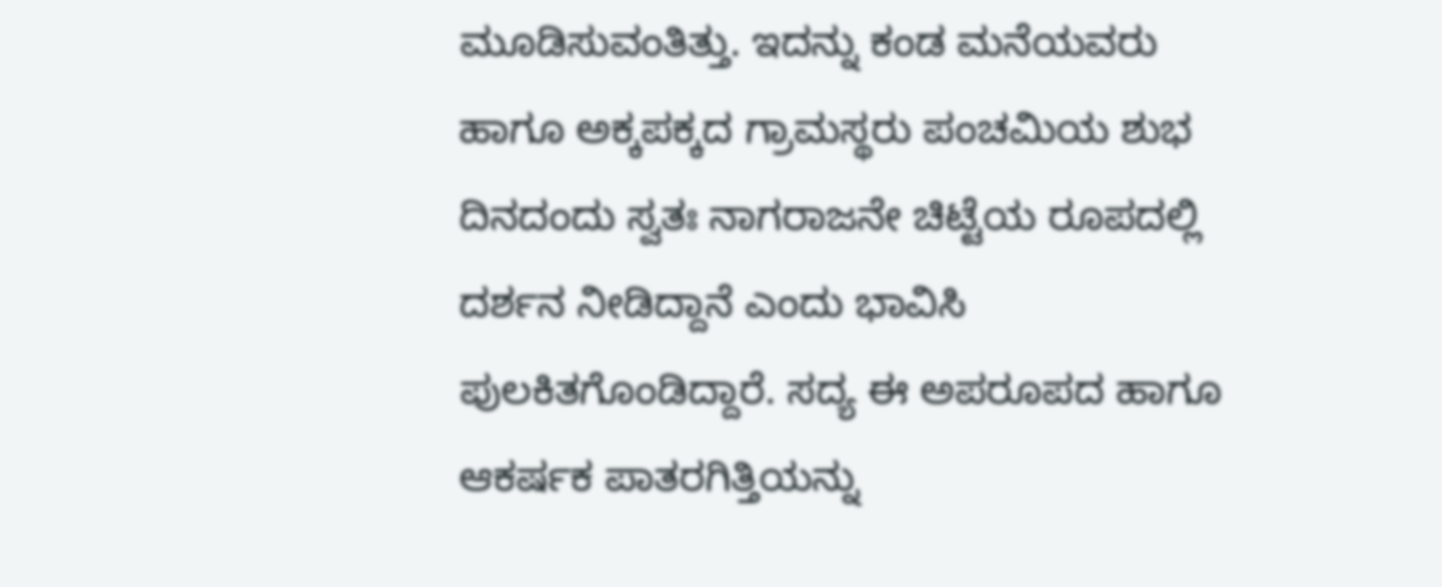ಮೂಡಿಸುವಂತಿತ್ತು. ಇದನ್ನು ಕಂಡ ಮನೆಯವರು ಹಾಗೂ ಅಕ್ಕಪಕ್ಕದ ಗ್ರಾಮಸ್ಥರು ಪಂಚಮಿಯ ಶುಭ ದಿನದಂದು ಸ್ವತಃ ನಾಗರಾಜನೇ ಚಿಟ್ಟೆಯ ರೂಪದಲ್ಲಿ ದರ್ಶನ ನೀಡಿದ್ದಾನೆ ಎಂದು ಭಾವಿಸಿ ಪುಲಕಿತಗೊಂಡಿದ್ದಾರೆ. ಸದ್ಯ ಈ ಅಪರೂಪದ ಹಾಗೂ ಆಕರ್ಷಕ ಪಾತರಗಿತ್ತಿಯನ್ನು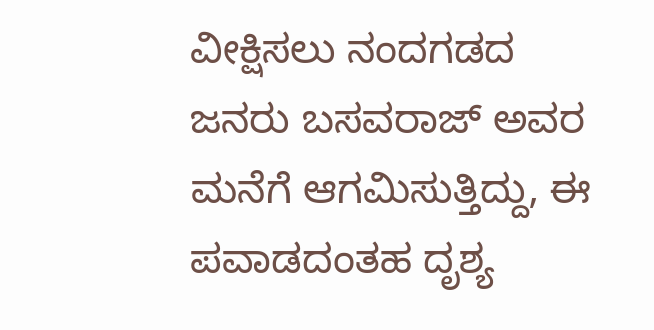ವೀಕ್ಷಿಸಲು ನಂದಗಡದ ಜನರು ಬಸವರಾಜ್ ಅವರ ಮನೆಗೆ ಆಗಮಿಸುತ್ತಿದ್ದು, ಈ ಪವಾಡದಂತಹ ದೃಶ್ಯ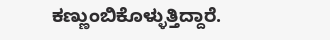ಕಣ್ಣುಂಬಿಕೊಳ್ಳುತ್ತಿದ್ದಾರೆ.